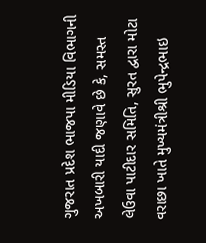ગુજરાત પ્રદેશ ભાજપા મીડિયા વિભાગની અખબારી યાદી જણાવે છે કે, સમસ્ત લેઉવા પાટીદાર સમિતિ, સુરત દ્વારા મોટા વરાછા ખાતે મુખ્યમંત્રીશ્રી ભુપેન્દ્રભાઇ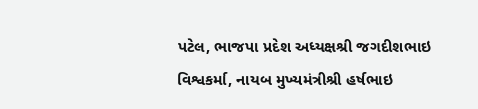પટેલ, ભાજપા પ્રદેશ અધ્યક્ષશ્રી જગદીશભાઇ વિશ્વકર્મા, નાયબ મુખ્યમંત્રીશ્રી હર્ષભાઇ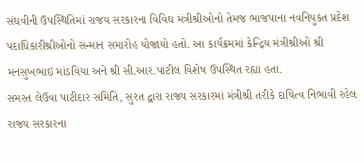સંઘવીની ઉપસ્થિતિમાં રાજય સરકારના વિવિઘ મંત્રીશ્રીઓનો તેમજ ભાજપાના નવનિયુકત પ્રદેશ પદાધિકારીશ્રીઓનો સન્માન સમારોહ યોજાયો હતો. આ કાર્યક્રમમાં કેન્દ્રિય મંત્રીશ્રીઓ શ્રી મનસુખભાઇ માંડવિયા અને શ્રી સી.આર.પાટીલ વિશેષ ઉપસ્થિત રહ્યા હતા.
સમસ્ત લેઉવા પાટીદાર સમિતિ, સુરત દ્વારા રાજ્ય સરકારમાં મંત્રીશ્રી તરીકે દાયિત્વ નિભાવી રહેલ રાજય સરકારના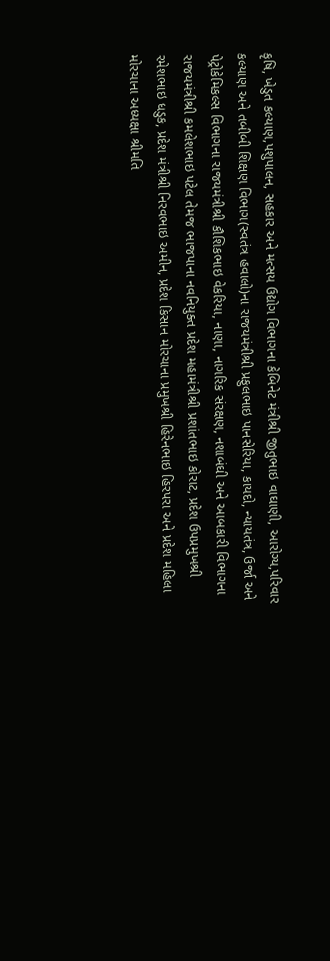કૃષિ, ખેડુત કલ્યાણ,પશુપાલન, સહકાર અને મત્સય ઉદ્યોગ વિભાગના કેબિનેટ મંત્રીશ્રી જીતુભાઇ વાઘાણી, આરોગ્ય,પરિવાર કલ્યાણ અને તબીબી શિક્ષણ વિભાગ(સ્વતંત્ર હવાલો)ના રાજયમંત્રીશ્રી પ્રફુલભાઇ પાનસેરિયા, કાયદો, ન્યાયતંત્ર, ઉર્જા અને પેટ્રોકેમિકલ્સ વિભાગના રાજયમંત્રીશ્રી કૌશિકભાઇ વેકરિયા, નાણા, નાગરિક સંરક્ષણ, નશાબંઘી અને આબકારી વિભાગના રાજયમંત્રીશ્રી કમલેશભાઇ પટેલ તેમજ ભાજપાના નવનિયુક્ત પ્રદેશ મહામંત્રીશ્રી પ્રશાંતભાઇ કોરાટ, પ્રદેશ ઉપપ્રમુખશ્રી રમેશભાઇ ધડુક, પ્રદેશ મંત્રીશ્રી નિરવભાઇ અમીન, પ્રદેશ કિસાન મોરચાના પ્રમુખશ્રી હિરેનભાઇ હિરપરા અને પ્રદેશ મહિલા મોરચાના અધ્યક્ષા શ્રીમતિ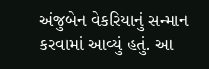અંજુબેન વેકરિયાનું સન્માન કરવામાં આવ્યું હતું. આ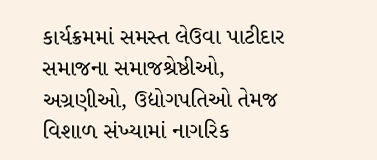કાર્યક્રમમાં સમસ્ત લેઉવા પાટીદાર સમાજના સમાજશ્રેષ્ઠીઓ, અગ્રણીઓ, ઉદ્યોગપતિઓ તેમજ વિશાળ સંખ્યામાં નાગરિક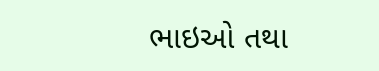ભાઇઓ તથા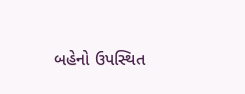બહેનો ઉપસ્થિત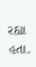રહ્યા હતા.